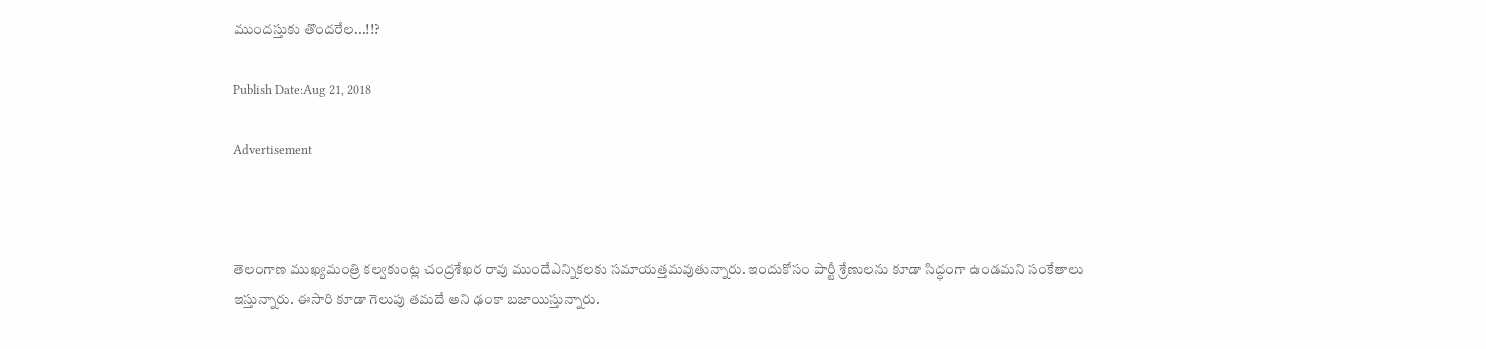ముందస్తుకు తొందరేల...!!?

Publish Date:Aug 21, 2018

Advertisement



తెలంగాణ ముఖ్యమంత్రి కల్వకుంట్ల చంద్రశేఖర రావు ముందేఎన్నికలకు సమాయత్తమవుతున్నారు. ఇందుకోసం పార్టీ శ్రేణులను కూడా సిద్ధంగా ఉండమని సంకేతాలు ఇస్తున్నారు. ఈసారి కూడా గెలుపు తమదే అని ఢంకా బజాయిస్తున్నారు.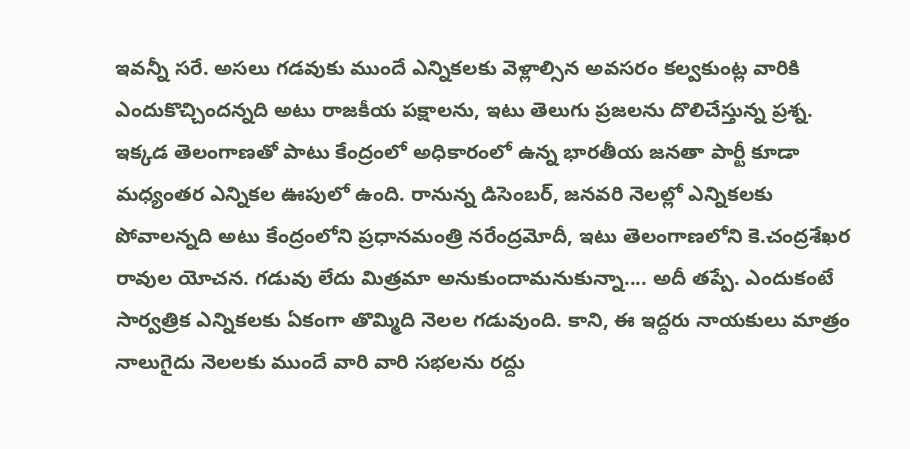ఇవన్నీ సరే. అసలు గడవుకు ముందే ఎన్నికలకు వెళ్లాల్సిన అవసరం కల్వకుంట్ల వారికి ఎందుకొచ్చిందన్నది అటు రాజకీయ పక్షాలను, ఇటు తెలుగు ప్రజలను దొలిచేస్తున్న ప్రశ్న. ఇక్కడ తెలంగాణతో పాటు కేంద్రంలో అధికారంలో ఉన్న భారతీయ జనతా పార్టీ కూడా మధ్యంతర ఎన్నికల ఊపులో ఉంది. రానున్న డిసెంబర్, జనవరి నెలల్లో ఎన్నికలకు పోవాలన్నది అటు కేంద్రంలోని ప్రధానమంత్రి నరేంద్రమోదీ, ఇటు తెలంగాణలోని కె.చంద్రశేఖర రావుల యోచన. గడువు లేదు మిత్రమా అనుకుందామనుకున్నా.... అదీ తప్పే. ఎందుకంటే సార్వత్రిక ఎన్నికలకు ఏకంగా తొమ్మిది నెలల గడువుంది. కాని, ఈ ఇద్దరు నాయకులు మాత్రం నాలుగైదు నెలలకు ముందే వారి వారి సభలను రద్దు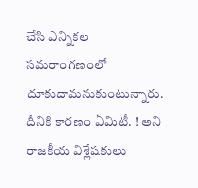చేసి ఎన్నికల సమరాంగణంలో దూకుదామనుకుంటున్నారు. దీనికి కారణం ఏమిటీ. ! అని రాజకీయ విశ్లేషకులు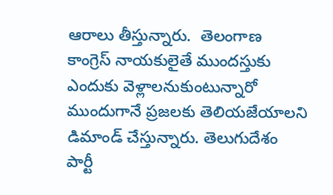ఆరాలు తీస్తున్నారు.  తెలంగాణ కాంగ్రెస్ నాయకులైతే ముందస్తుకు ఎందుకు వెళ్లాలనుకుంటున్నారో ముందుగానే ప్రజలకు తెలియజేయాలని డిమాండ్ చేస్తున్నారు. తెలుగుదేశం పార్టీ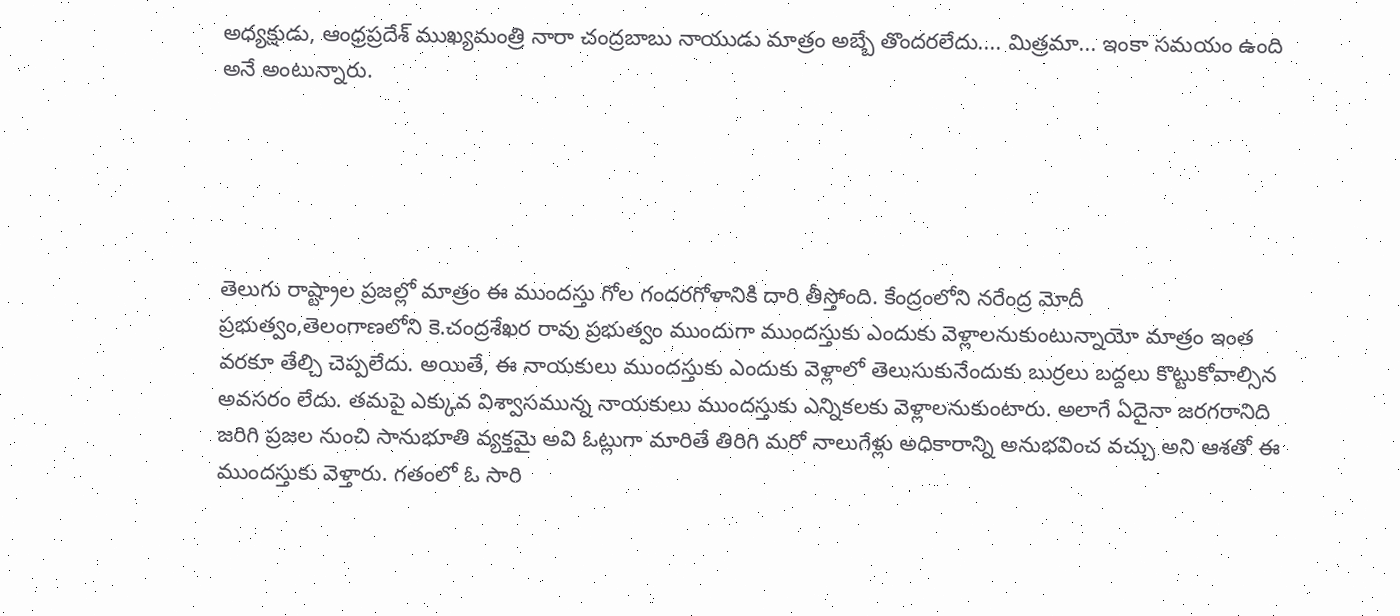అధ్యక్షుడు, ఆంధ్రప్రదేశ్ ముఖ్యమంత్రి నారా చంద్రబాబు నాయుడు మాత్రం అబ్బే తొందరలేదు.... మిత్రమా... ఇంకా సమయం ఉంది అనే అంటున్నారు.





తెలుగు రాష్ట్రాల ప్రజల్లో మాత్రం ఈ ముందస్తు గోల గందరగోళానికి దారి తీస్తోంది. కేంద్రంలోని నరేంద్ర మోదీ ప్రభుత్వం,తెలంగాణలోని కె.చంద్రశేఖర రావు ప్రభుత్వం ముందుగా ముందస్తుకు ఎందుకు వెళ్లాలనుకుంటున్నాయో మాత్రం ఇంత వరకూ తేల్చి చెప్పలేదు. అయితే, ఈ నాయకులు ముందస్తుకు ఎందుకు వెళ్లాలో తెలుసుకునేందుకు బుర్రలు బద్దలు కొట్టుకోవాల్సిన అవసరం లేదు. తమపై ఎక్కువ విశ్వాసమున్న నాయకులు ముందస్తుకు ఎన్నికలకు వెళ్లాలనుకుంటారు. అలాగే ఏదైనా జరగరానిది జరిగి ప్రజల నుంచి సానుభూతి వ్యక్తమై అవి ఓట్లుగా మారితే తిరిగి మరో నాలుగేళ్లు అధికారాన్ని అనుభవించ వచ్చు అని ఆశతో ఈ ముందస్తుకు వెళ్తారు. గతంలో ఓ సారి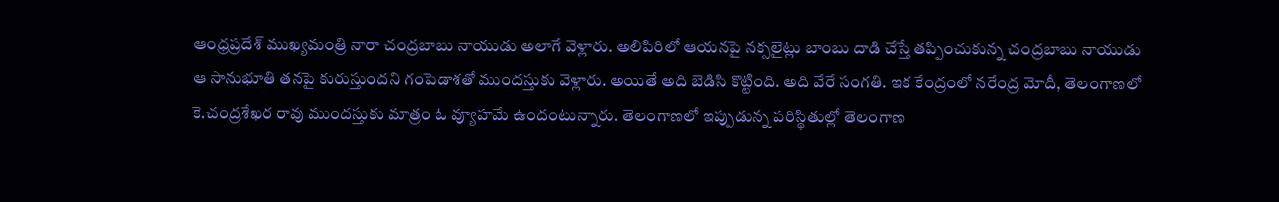ఆంధ్రప్రదేశ్ ముఖ‌్యమంత్రి నారా చంద్రబాబు నాయుడు అలాగే వెళ్లారు. అలిపిరిలో ఆయనపై నక్సలైట్లు బాంబు దాడి చేస్తే తప్పించుకున్న చంద్రబాబు నాయుడు ఆ సానుభూతి తనపై కురుస్తుందని గంపెడాశతో ముందస్తుకు వెళ్లారు. అయితే అది బెడిసి కొట్టింది. అది వేరే సంగతి. ఇక కేంద్రంలో నరేంద్ర మోదీ, తెలంగాణలో కె.చంద్రశేఖర రావు ముందస్తుకు మాత్రం ఓ వ్యూహమే ఉందంటున్నారు. తెలంగాణలో ఇప్పుడున్న పరిస్థితుల్లో తెలంగాణ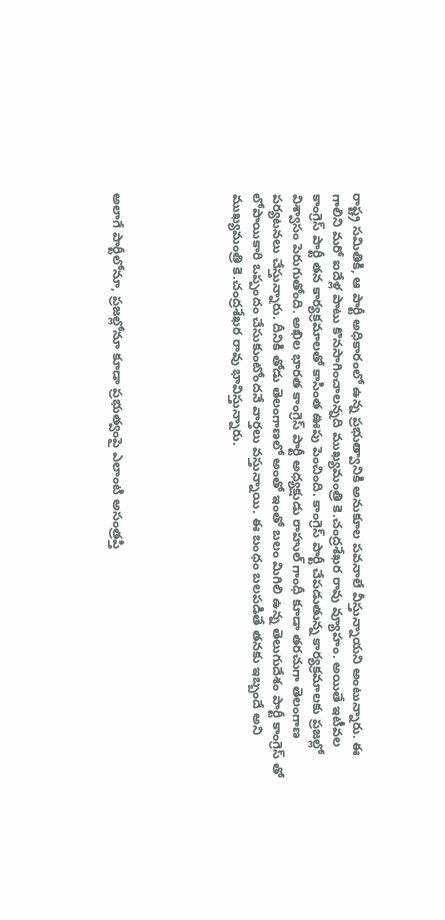రాష్ట్ర సమితికి, ఆ పార్టీ అధికారంలో ఉన్న ప్రభుత్వానికి అనుకూల పవనాలే వీస్తున్నాయని అంటున్నారు. ఈ గాలిని మరో ఐదేళ్ల పాటు కొనసాగించాలన్నది ముఖ్యమంత్రి కె.చంద్రశేఖర రావు వ్యూహం. అయితే ఇటీవల కాంగ్రెస్ పార్టీ తన కార్యక్రమాలతో కాసింత ఊపు పెంచింది. కాంగ్రెస్ పార్టీ చేపడుతున్న కార్యక్రమాలకు ప్రజల్లో విశ్వాసం పెరుగుతోంది. అఖిల భారత కాంగ్రెస్ పార్టీ అధ్యక్షుడు రాహుల్ గాంధీ కూడా తరచుగా తెలంగాణ పర్యటనలు చేస్తున్నారు. దీనికి తోడు తెలంగాణలో అంతో ఇంతో బలం మిగిలి ఉన్న తెలుగుదేశం పార్టీ కాంగ్రెస్ తో లోపాయికారి ఒప్పందం చేసుకుంటోందనే వార్తలు వస్తున్నాయి. ఈ బంధం బలపడితే తనకు ఇబ్బందే అని ముఖ్యమంత్రి కె.చంద్రశేఖర రావు భావిస్తున్నారు.





అలాగే పార్టీలోనూ, ప్రజల్లోనూ కూడా ప్రభుత్వంపై ఎలాంటి అసంత్రప్తి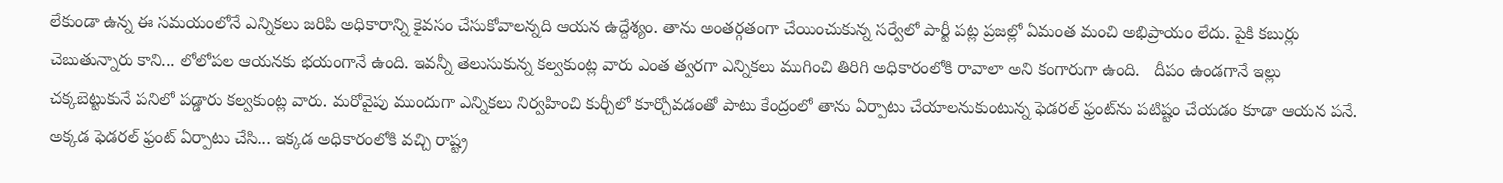లేకుండా ఉన్న ఈ సమయంలోనే ఎన్నికలు జరిపి అధికారాన్ని కైవసం చేసుకోవాలన్నది ఆయన ఉద్దేశ్యం. తాను అంతర్గతంగా చేయించుకున్న సర్వేలో పార్టీ పట్ల ప్రజల్లో ఏమంత మంచి అభిప్రాయం లేదు. పైకి కబుర్లు చెబుతున్నారు కాని... లోలోపల ఆయనకు భయంగానే ఉంది. ఇవన్నీ తెలుసుకున్న కల్వకుంట్ల వారు ఎంత త్వరగా ఎన్నికలు ముగించి తిరిగి అధికారంలోకి రావాలా అని కంగారుగా ఉంది.   దీపం ఉండగానే ఇల్లు చక్కబెట్టుకునే పనిలో పడ్డారు కల్వకుంట్ల వారు. మరోవైపు ముందుగా ఎన్నికలు నిర్వహించి కుర్చీలో కూర్చోవడంతో పాటు కేంద్రంలో తాను ఏర్పాటు చేయాలనుకుంటున్న ఫెడరల్ ఫ్రంట్‌ను పటిష్టం చేయడం కూడా ఆయన పనే. అక్కడ ఫెడరల్ ఫ్రంట్ ఏర్పాటు చేసి... ఇక్కడ అధికారంలోకి వచ్చి రాష్ట్ర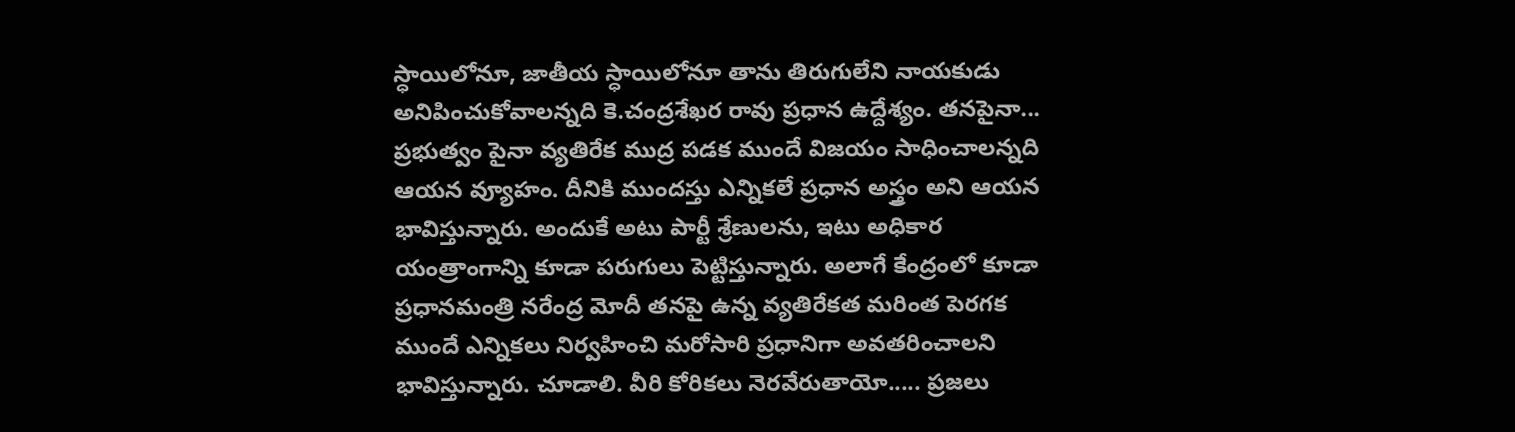స్ధాయిలోనూ, జాతీయ స్ధాయిలోనూ తాను తిరుగులేని నాయకుడు అనిపించుకోవాలన్నది కె.చంద్రశేఖర రావు ప్రధాన ఉద్దేశ్యం. తనపైనా... ప్రభుత్వం పైనా వ్యతిరేక ముద్ర పడక ముందే విజయం సాధించాలన్నది ఆయన వ్యూహం. దీనికి ముందస్తు ఎన్నికలే ప్రధాన అస్త్రం అని ఆయన భావిస్తున్నారు. అందుకే అటు పార్టీ శ్రేణులను, ఇటు అధికార యంత్రాంగాన్ని కూడా పరుగులు పెట్టిస్తున్నారు. అలాగే కేంద్రంలో కూడా ప్రధానమంత్రి నరేంద్ర మోదీ తనపై ఉన్న వ్యతిరేకత మరింత పెరగక ముందే ఎన్నికలు నిర్వహించి మరోసారి ప్రధానిగా అవతరించాలని భావిస్తున్నారు. చూడాలి. వీరి కోరికలు నెరవేరుతాయో..... ప్రజలు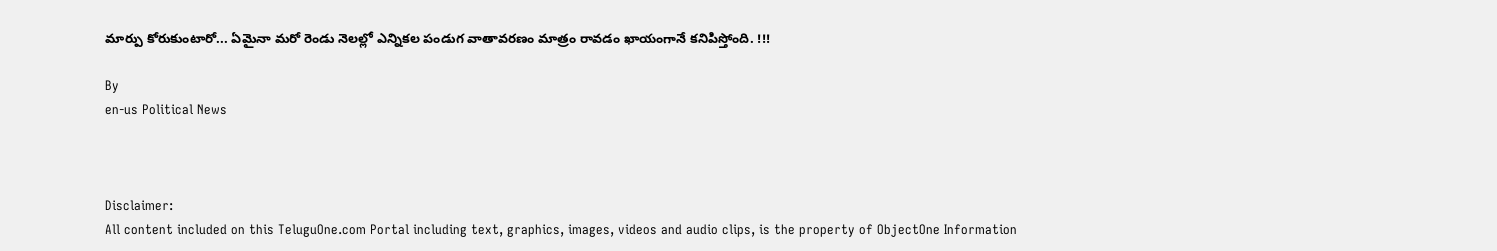మార్పు కోరుకుంటారో... ఏమైనా మరో రెండు నెలల్లో ఎన్నికల పండుగ వాతావరణం మాత్రం రావడం ఖాయంగానే కనిపిస్తోంది. !!!

By
en-us Political News



Disclaimer:
All content included on this TeluguOne.com Portal including text, graphics, images, videos and audio clips, is the property of ObjectOne Information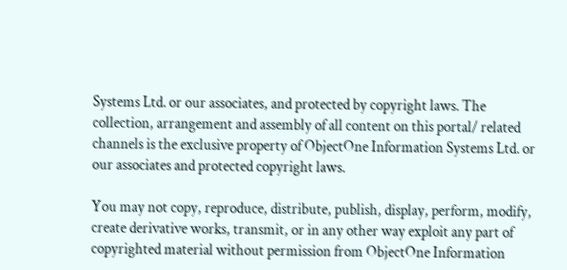Systems Ltd. or our associates, and protected by copyright laws. The collection, arrangement and assembly of all content on this portal/ related channels is the exclusive property of ObjectOne Information Systems Ltd. or our associates and protected copyright laws.

You may not copy, reproduce, distribute, publish, display, perform, modify, create derivative works, transmit, or in any other way exploit any part of copyrighted material without permission from ObjectOne Information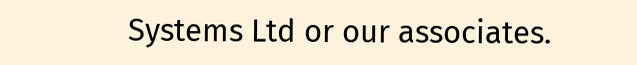Systems Ltd or our associates.